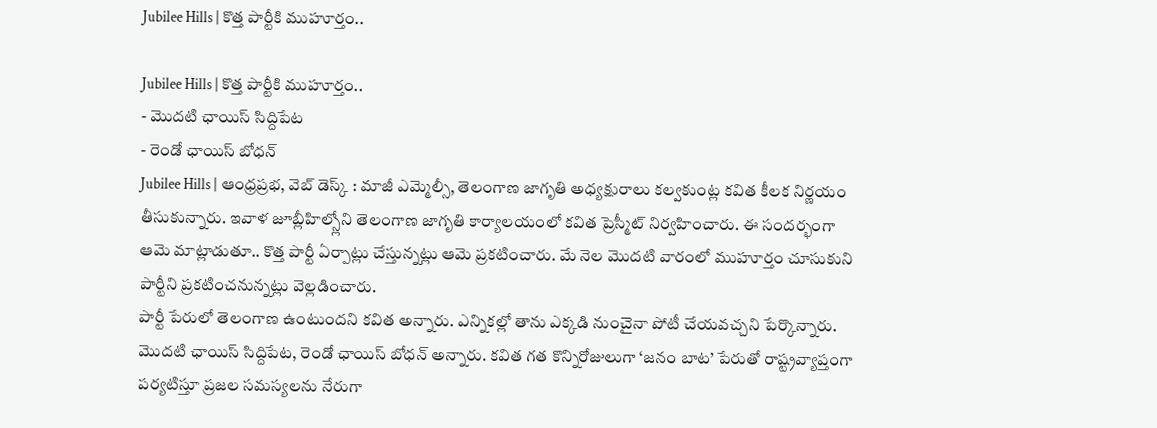Jubilee Hills | కొత్త పార్టీకి ముహూర్తం..

Jubilee Hills | కొత్త పార్టీకి ముహూర్తం..
- మొదటి ఛాయిస్ సిద్దిపేట
- రెండో ఛాయిస్ బోధన్
Jubilee Hills | ఆంధ్రప్రభ, వెబ్ డెస్క్ : మాజీ ఎమ్మెల్సీ, తెలంగాణ జాగృతి అధ్యక్షురాలు కల్వకుంట్ల కవిత కీలక నిర్ణయం తీసుకున్నారు. ఇవాళ జూబ్లీహిల్స్లోని తెలంగాణ జాగృతి కార్యాలయంలో కవిత ప్రెస్మీట్ నిర్వహించారు. ఈ సందర్భంగా ఆమె మాట్లాడుతూ.. కొత్త పార్టీ ఏర్పాట్లు చేస్తున్నట్లు ఆమె ప్రకటించారు. మే నెల మొదటి వారంలో ముహూర్తం చూసుకుని పార్టీని ప్రకటించనున్నట్లు వెల్లడించారు.
పార్టీ పేరులో తెలంగాణ ఉంటుందని కవిత అన్నారు. ఎన్నికల్లో తాను ఎక్కడి నుంచైనా పోటీ చేయవచ్చని పేర్కొన్నారు. మొదటి ఛాయిస్ సిద్దిపేట, రెండో ఛాయిస్ బోధన్ అన్నారు. కవిత గత కొన్నిరోజులుగా ‘జనం బాట’ పేరుతో రాష్ట్రవ్యాప్తంగా పర్యటిస్తూ ప్రజల సమస్యలను నేరుగా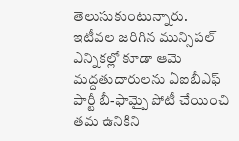తెలుసుకుంటున్నారు. ఇటీవల జరిగిన మున్సిపల్ ఎన్నికల్లో కూడా ఆమె మద్దతుదారులను ఏఐబీఎఫ్ పార్టీ బీ-ఫామ్పై పోటీ చేయించి తమ ఉనికిని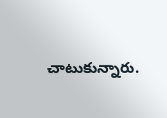చాటుకున్నారు.